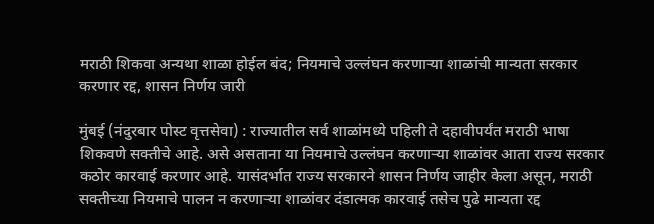मराठी शिकवा अन्यथा शाळा होईल बंद; नियमाचे उल्लंघन करणाऱ्या शाळांची मान्यता सरकार करणार रद्द, शासन निर्णय जारी

मुंबई (नंदुरबार पोस्ट वृत्तसेवा) : राज्यातील सर्व शाळांमध्ये पहिली ते दहावीपर्यंत मराठी भाषा शिकवणे सक्तीचे आहे. असे असताना या नियमाचे उल्लंघन करणाऱ्या शाळांवर आता राज्य सरकार कठोर कारवाई करणार आहे. यासंदर्भात राज्य सरकारने शासन निर्णय जाहीर केला असून, मराठी सक्तीच्या नियमाचे पालन न करणाऱ्या शाळांवर दंडात्मक कारवाई तसेच पुढे मान्यता रद्द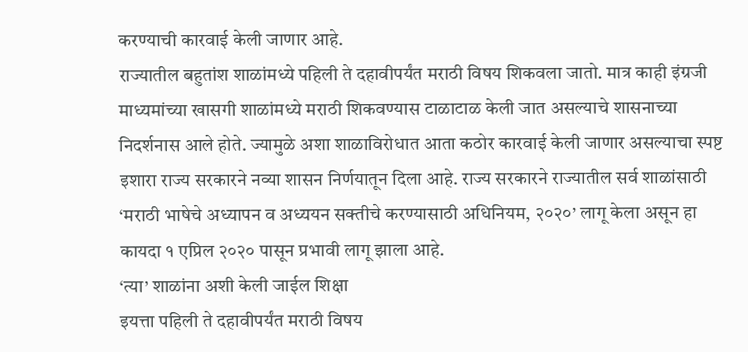करण्याची कारवाई केली जाणार आहे.
राज्यातील बहुतांश शाळांमध्ये पहिली ते दहावीपर्यंत मराठी विषय शिकवला जातो. मात्र काही इंग्रजी माध्यमांच्या खासगी शाळांमध्ये मराठी शिकवण्यास टाळाटाळ केली जात असल्याचे शासनाच्या निदर्शनास आले होते. ज्यामुळे अशा शाळाविरोधात आता कठोर कारवाई केली जाणार असल्याचा स्पष्ट इशारा राज्य सरकारने नव्या शासन निर्णयातून दिला आहे. राज्य सरकारने राज्यातील सर्व शाळांसाठी ‘मराठी भाषेचे अध्यापन व अध्ययन सक्तीचे करण्यासाठी अधिनियम, २०२०’ लागू केला असून हा कायदा १ एप्रिल २०२० पासून प्रभावी लागू झाला आहे.
‘त्या’ शाळांना अशी केली जाईल शिक्षा
इयत्ता पहिली ते दहावीपर्यंत मराठी विषय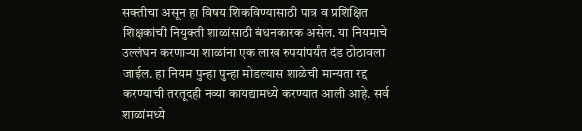सक्तीचा असून हा विषय शिकविण्यासाठी पात्र व प्रशिक्षित शिक्षकांची नियुक्ती शाळांसाठी बंधनकारक असेल. या नियमाचे उल्लंघन करणाऱ्या शाळांना एक लाख रुपयांपर्यंत दंड ठोठावला जाईल. हा नियम पुन्हा पुन्हा मोडल्यास शाळेची मान्यता रद्द करण्याची तरतूदही नव्या कायद्यामध्ये करण्यात आली आहे. सर्व शाळांमध्ये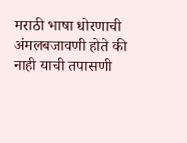मराठी भाषा धोरणाची अंमलबजावणी होते की नाही याची तपासणी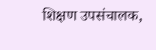शिक्षण उपसंचालक,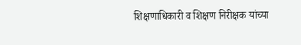शिक्षणाधिकारी व शिक्षण निरीक्षक यांच्या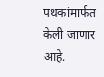पथकांमार्फत केली जाणार आहे.